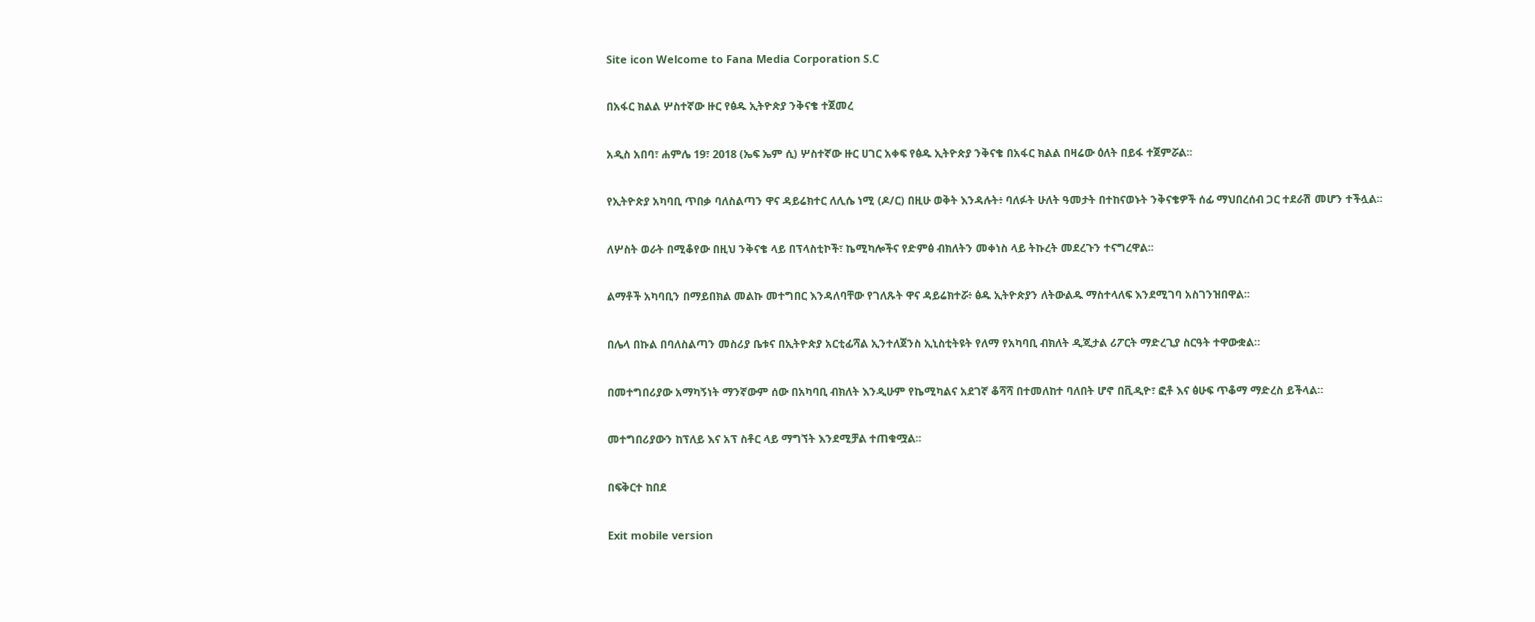Site icon Welcome to Fana Media Corporation S.C

በአፋር ክልል ሦስተኛው ዙር የፅዱ ኢትዮጵያ ንቅናቄ ተጀመረ

አዲስ አበባ፣ ሐምሌ 19፣ 2018 (ኤፍ ኤም ሲ) ሦስተኛው ዙር ሀገር አቀፍ የፅዱ ኢትዮጵያ ንቅናቄ በአፋር ክልል በዛሬው ዕለት በይፋ ተጀምሯል፡፡

የኢትዮጵያ አካባቢ ጥበቃ ባለስልጣን ዋና ዳይሬክተር ለሊሴ ነሚ (ዶ/ር) በዚሁ ወቅት እንዳሉት፥ ባለፉት ሁለት ዓመታት በተከናወኑት ንቅናቄዎች ሰፊ ማህበረሰብ ጋር ተደራሽ መሆን ተችሏል፡፡

ለሦስት ወራት በሚቆየው በዚህ ንቅናቄ ላይ በፕላስቲኮች፣ ኬሚካሎችና የድምፅ ብክለትን መቀነስ ላይ ትኩረት መደረጉን ተናግረዋል፡፡

ልማቶች አካባቢን በማይበክል መልኩ መተግበር እንዳለባቸው የገለጹት ዋና ዳይሬክተሯ፥ ፅዱ ኢትዮጵያን ለትውልዱ ማስተላለፍ እንደሚገባ አስገንዝበዋል፡፡

በሌላ በኩል በባለስልጣን መስሪያ ቤቱና በኢትዮጵያ አርቲፊሻል ኢንተለጀንስ ኢኒስቲትዩት የለማ የአካባቢ ብክለት ዲጂታል ሪፖርት ማድረጊያ ስርዓት ተዋውቋል።

በመተግበሪያው አማካኝነት ማንኛውም ሰው በአካባቢ ብክለት እንዲሁም የኬሚካልና አደገኛ ቆሻሻ በተመለከተ ባለበት ሆኖ በቪዲዮ፣ ፎቶ እና ፅሁፍ ጥቆማ ማድረስ ይችላል።

መተግበሪያውን ከፕለይ እና አፕ ስቶር ላይ ማግኘት እንደሚቻል ተጠቁሟል፡፡

በፍቅርተ ከበደ

Exit mobile version